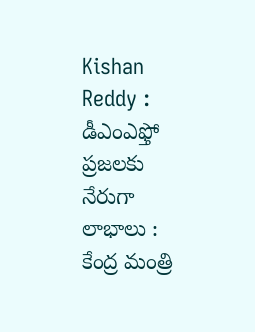Kishan Reddy : డీఎంఎఫ్తో ప్రజలకు నేరుగా లాభాలు : కేంద్ర మంత్రి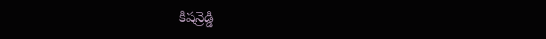కిషన్రెడ్డి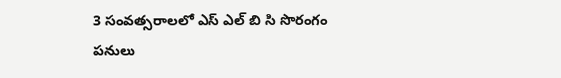3 సంవత్సరాలలో ఎస్ ఎల్ బి సి సొరంగం పనులు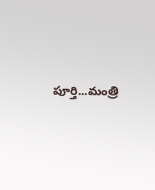పూర్తి...మంత్రి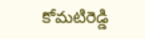కోమటిరెడ్డి